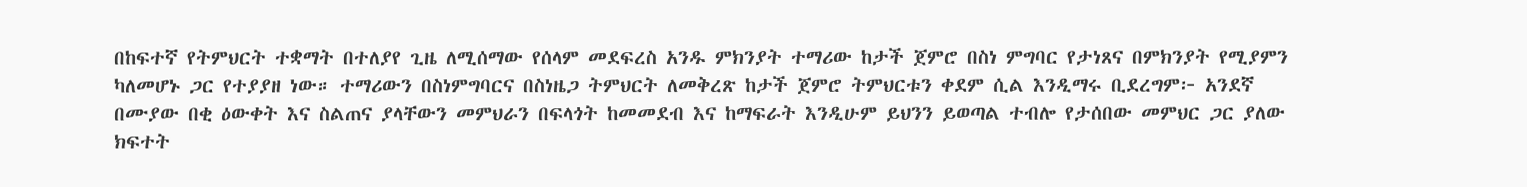በከፍተኛ የትምህርት ተቋማት በተለያየ ጊዜ ለሚሰማው የሰላም መደፍረስ አንዱ ምክንያት ተማሪው ከታች ጀምሮ በስነ ምግባር የታነጸና በምክንያት የሚያምን ካለመሆኑ ጋር የተያያዘ ነው። ተማሪውን በስነምግባርና በስነዜጋ ትምህርት ለመቅረጽ ከታች ጀምሮ ትምህርቱን ቀደም ሲል እንዲማሩ ቢደረግም፦ አንደኛ በሙያው በቂ ዕውቀት እና ስልጠና ያላቸውን መምህራን በፍላጎት ከመመደብ እና ከማፍራት እንዲሁም ይህንን ይወጣል ተብሎ የታሰበው መምህር ጋር ያለው ክፍተት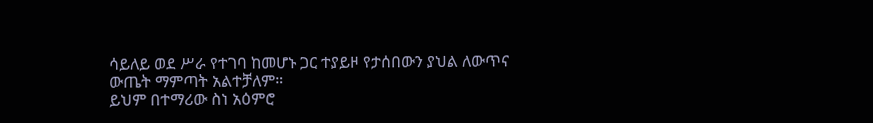ሳይለይ ወደ ሥራ የተገባ ከመሆኑ ጋር ተያይዞ የታሰበውን ያህል ለውጥና ውጤት ማምጣት አልተቻለም።
ይህም በተማሪው ስነ አዕምሮ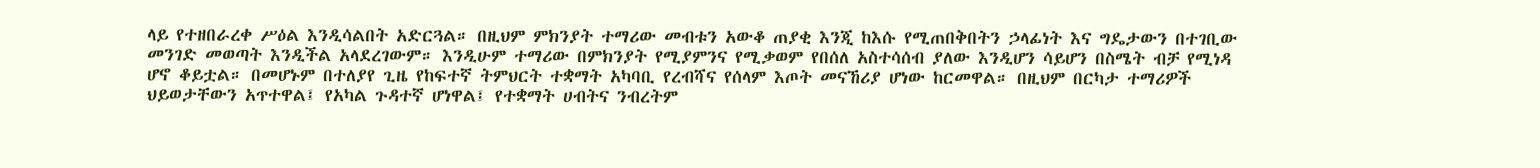ላይ የተዘበራረቀ ሥዕል እንዲሳልበት አድርጓል። በዚህም ምክንያት ተማሪው መብቱን አውቆ ጠያቂ እንጂ ከእሱ የሚጠበቅበትን ኃላፊነት እና ግዴታውን በተገቢው መንገድ መወጣት እንዲችል አላደረገውም። እንዲሁም ተማሪው በምክንያት የሚያምንና የሚቃወም የበሰለ አስተሳሰብ ያለው እንዲሆን ሳይሆን በስሜት ብቻ የሚነዳ ሆኖ ቆይቷል። በመሆኑም በተለያየ ጊዜ የከፍተኛ ትምህርት ተቋማት አካባቢ የረብሻና የሰላም እጦት መናኸሪያ ሆነው ከርመዋል። በዚህም በርካታ ተማሪዎች ህይወታቸውን አጥተዋል፤ የአካል ጉዳተኛ ሆነዋል፤ የተቋማት ሀብትና ንብረትም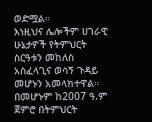ወድሟል።
እነዚህና ሌሎችም ሀገራዊ ሁኔታዎች የትምህርት ስርዓቱን መከለስ አስፈላጊና ወሳኝ ጉዳይ መሆኑን አመላክተዋል። በመሆኑም ከ2007 ዓ.ም ጀምሮ በትምህርት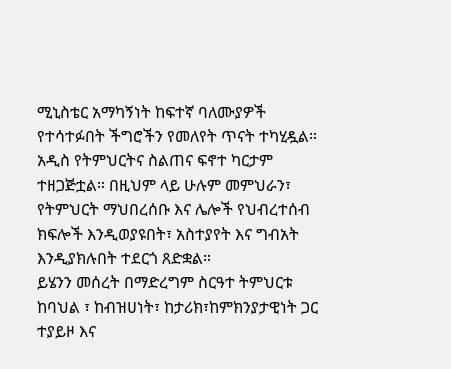ሚኒስቴር አማካኝነት ከፍተኛ ባለሙያዎች የተሳተፉበት ችግሮችን የመለየት ጥናት ተካሂዷል። አዲስ የትምህርትና ስልጠና ፍኖተ ካርታም ተዘጋጅቷል። በዚህም ላይ ሁሉም መምህራን፣ የትምህርት ማህበረሰቡ እና ሌሎች የህብረተሰብ ክፍሎች እንዲወያዩበት፣ አስተያየት እና ግብአት እንዲያክሉበት ተደርጎ ጸድቋል።
ይሄንን መሰረት በማድረግም ስርዓተ ትምህርቱ ከባህል ፣ ከብዝሀነት፣ ከታሪክ፣ከምክንያታዊነት ጋር ተያይዞ እና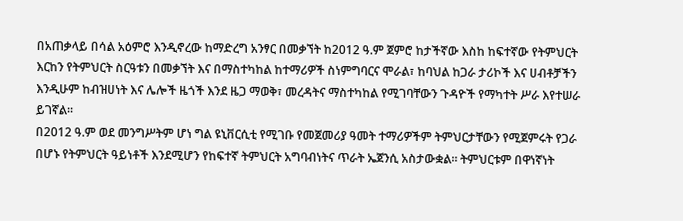በአጠቃላይ በሳል አዕምሮ እንዲኖረው ከማድረግ አንፃር በመቃኘት ከ2012 ዓ.ም ጀምሮ ከታችኛው እስከ ከፍተኛው የትምህርት እርከን የትምህርት ስርዓቱን በመቃኘት እና በማስተካከል ከተማሪዎች ስነምግባርና ሞራል፣ ከባህል ከጋራ ታሪኮች እና ሀብቶቻችን እንዲሁም ከብዝሀነት እና ሌሎች ዜጎች እንደ ዜጋ ማወቅ፣ መረዳትና ማስተካከል የሚገባቸውን ጉዳዮች የማካተት ሥራ እየተሠራ ይገኛል።
በ2012 ዓ.ም ወደ መንግሥትም ሆነ ግል ዩኒቨርሲቲ የሚገቡ የመጀመሪያ ዓመት ተማሪዎችም ትምህርታቸውን የሚጀምሩት የጋራ በሆኑ የትምህርት ዓይነቶች እንደሚሆን የከፍተኛ ትምህርት አግባብነትና ጥራት ኤጀንሲ አስታውቋል። ትምህርቱም በዋነኛነት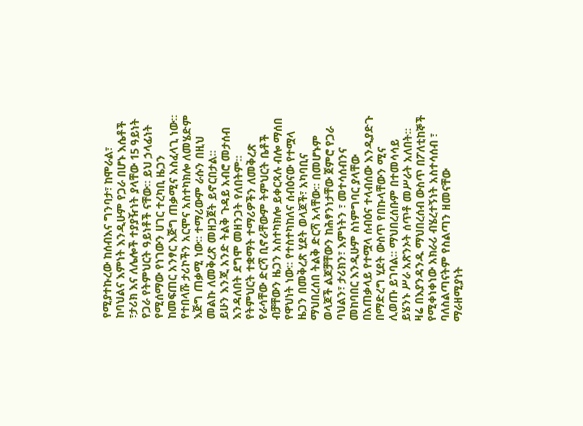የሚያተኩረው ከሰብእና ግንባታ፣ ከሞራል፣ ከባህልና እምነት እንዲሁም የጋራ በሆኑ እሴቶች ፣ታሪክ እና ለሌሎች ተያያዥነት ያላቸው 15 ዓይነት የጋራ የትምህርት ዓይነቶች ናቸው። ይህ ኃላፊነት የሚሰማው የነገውን ሀገር ተረካቢ ዜጋን ከመፍጠር አንፃር እጅግ ጠቃሚና አስፈላጊ ነው። የተበላሹ ታሪኮችን አርሞና አስተካክሎ ለመሄድም እጅግ ጠቃሚ ነው። ተማሪውም ራሱን በዚህ መልኩ ለመቅረጽ መዘጋጀት ይኖርበታል።
ይሁን እንጂ አንድ ትልቅ ጉዳይ አብሮ መታሰብ እንዳለበት ደግሞ መዘንጋት የለበትም። የትምህርት ተቋማት ተማሪዎችን ለመቅረጽ የራሳቸው ድርሻ ቢኖራቸውም ትምህርት ቤቶች ብቻቸውን ዜጋን አስተካክሎ ይቀርጻሉ ብሎ ማሰበ የዋህነት ነው። የተስተካከለና ሰብዕናው የተሟላ ዜጋን በመቅረጽ ሂደት ወላጆች፣ አካባቢና ማህበረሰበ ትልቅ ድርሻ አላቸው። በመሆኑም ወላጆች ልጆቻቸውን ከሕፃንነታቸው ጀምሮ የጋራ ባህልን፣ ታሪክን፣ እምነትን ፣ መተሳሰብንና መከባበር እንዲሁም ስነምግባር ያላቸው በአጠቃላይ የተሟላ ሰብዕና ተላብሰው እንዲያድጉ በማድረግ ሂደት ውስጥ የበኩላቸውን ሚና ሊወጡ ይገባል። ማህበረሰቡም በተመሳሳይ ይሄንኑ ሥራ አጽንኦት ሰጥቶ መሥራት አለበት። ዛሬ በእያንዳንዱ ማህበረሰብ ውስጥ በፖለቲከኞች የሚቀነቀነው አክራሪ ብሄረተኝነት አስተሳሰብ ፣ ባለስልጣናትም የስልጣን ዘመናቸው ማራዘሚያነት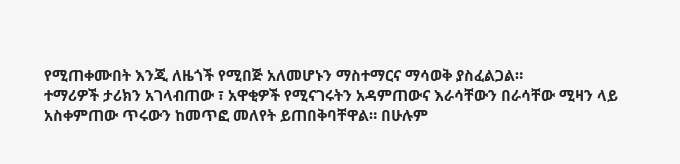የሚጠቀሙበት እንጂ ለዜጎች የሚበጅ አለመሆኑን ማስተማርና ማሳወቅ ያስፈልጋል።
ተማሪዎች ታሪክን አገላብጠው ፣ አዋቂዎች የሚናገሩትን አዳምጠውና እራሳቸውን በራሳቸው ሚዛን ላይ አስቀምጠው ጥሩውን ከመጥፎ መለየት ይጠበቅባቸዋል። በሁሉም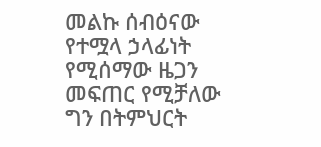መልኩ ሰብዕናው የተሟላ ኃላፊነት የሚሰማው ዜጋን መፍጠር የሚቻለው ግን በትምህርት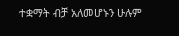ተቋማት ብቻ አለመሆኑን ሁሉም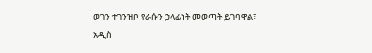ወገን ተገንዝቦ የራሱን ኃላፊነት መወጣት ይገባዋል፣
አዲስ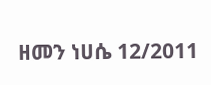ዘመን ነሀሴ 12/2011